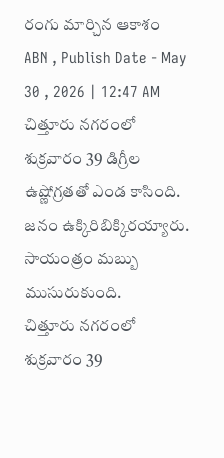రంగు మార్చిన ఆకాశం
ABN , Publish Date - May 30 , 2026 | 12:47 AM
చిత్తూరు నగరంలో శుక్రవారం 39 డిగ్రీల ఉష్ణోగ్రతతో ఎండ కాసింది. జనం ఉక్కిరిబిక్కిరయ్యారు. సాయంత్రం మబ్బు ముసురుకుంది.
చిత్తూరు నగరంలో శుక్రవారం 39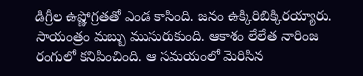డిగ్రీల ఉష్ణోగ్రతతో ఎండ కాసింది. జనం ఉక్కిరిబిక్కిరయ్యారు. సాయంత్రం మబ్బు ముసురుకుంది. ఆకాశం లేలేత నారింజ రంగులో కనిపించింది. ఆ సమయంలో మెరిసిన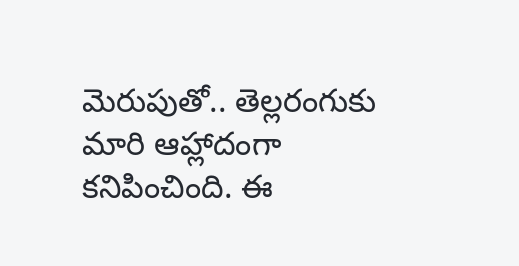మెరుపుతో.. తెల్లరంగుకు మారి ఆహ్లాదంగా కనిపించింది. ఈ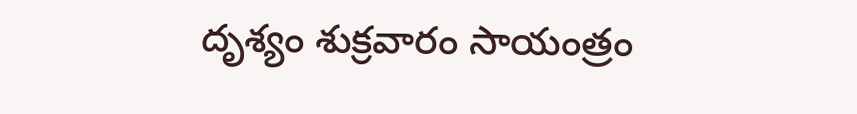దృశ్యం శుక్రవారం సాయంత్రం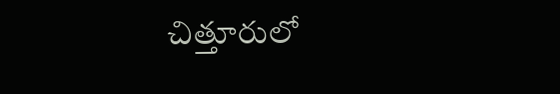చిత్తూరులో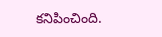కనిపించింది.